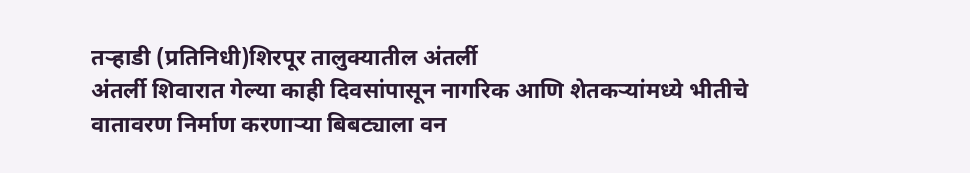तऱ्हाडी (प्रतिनिधी)शिरपूर तालुक्यातील अंतर्ली
अंतर्ली शिवारात गेल्या काही दिवसांपासून नागरिक आणि शेतकऱ्यांमध्ये भीतीचे वातावरण निर्माण करणाऱ्या बिबट्याला वन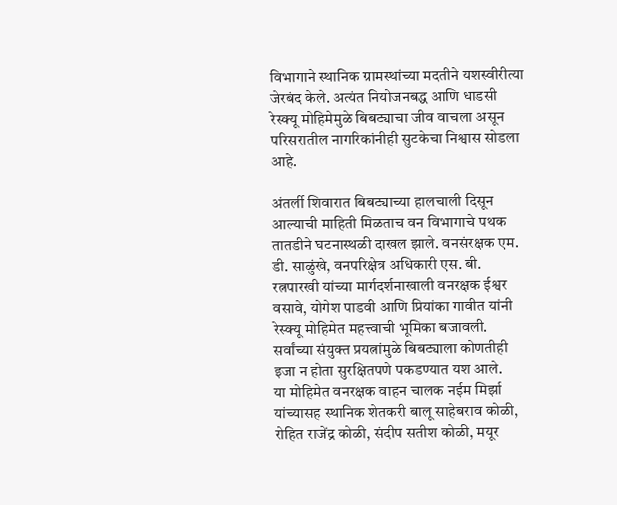विभागाने स्थानिक ग्रामस्थांच्या मदतीने यशस्वीरीत्या जेरबंद केले. अत्यंत नियोजनबद्ध आणि धाडसी रेस्क्यू मोहिमेमुळे बिबट्याचा जीव वाचला असून परिसरातील नागरिकांनीही सुटकेचा निश्वास सोडला आहे.

अंतर्ली शिवारात बिबट्याच्या हालचाली दिसून आल्याची माहिती मिळताच वन विभागाचे पथक तातडीने घटनास्थळी दाखल झाले. वनसंरक्षक एम. डी. साळुंखे, वनपरिक्षेत्र अधिकारी एस. बी. रत्नपारखी यांच्या मार्गदर्शनाखाली वनरक्षक ईश्वर वसावे, योगेश पाडवी आणि प्रियांका गावीत यांनी रेस्क्यू मोहिमेत महत्त्वाची भूमिका बजावली. सर्वांच्या संयुक्त प्रयत्नांमुळे बिबट्याला कोणतीही इजा न होता सुरक्षितपणे पकडण्यात यश आले.
या मोहिमेत वनरक्षक वाहन चालक नईम मिर्झा यांच्यासह स्थानिक शेतकरी बालू साहेबराव कोळी, रोहित राजेंद्र कोळी, संदीप सतीश कोळी, मयूर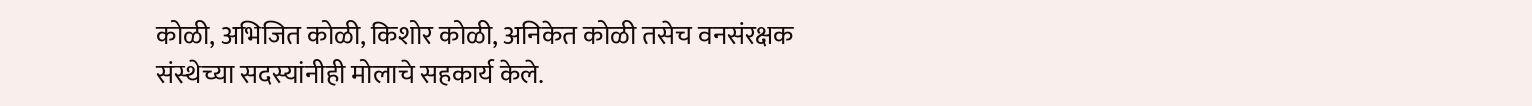कोळी, अभिजित कोळी, किशोर कोळी, अनिकेत कोळी तसेच वनसंरक्षक संस्थेच्या सदस्यांनीही मोलाचे सहकार्य केले.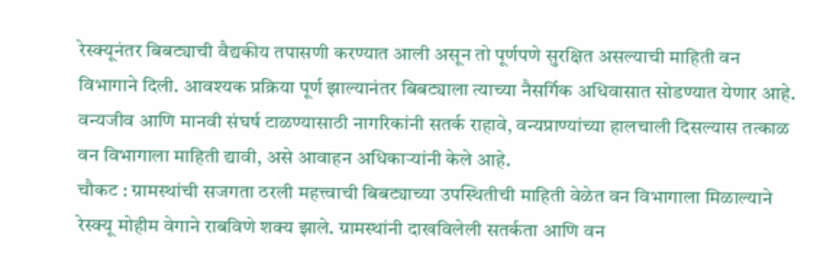रेस्क्यूनंतर बिबट्याची वैद्यकीय तपासणी करण्यात आली असून तो पूर्णपणे सुरक्षित असल्याची माहिती वन विभागाने दिली. आवश्यक प्रक्रिया पूर्ण झाल्यानंतर बिबट्याला त्याच्या नैसर्गिक अधिवासात सोडण्यात येणार आहे.
वन्यजीव आणि मानवी संघर्ष टाळण्यासाठी नागरिकांनी सतर्क राहावे, वन्यप्राण्यांच्या हालचाली दिसल्यास तत्काळ वन विभागाला माहिती द्यावी, असे आवाहन अधिकाऱ्यांनी केले आहे.
चौकट : ग्रामस्थांची सजगता ठरली महत्त्वाची बिबट्याच्या उपस्थितीची माहिती वेळेत वन विभागाला मिळाल्याने रेस्क्यू मोहीम वेगाने राबविणे शक्य झाले. ग्रामस्थांनी दाखविलेली सतर्कता आणि वन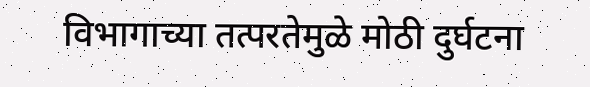विभागाच्या तत्परतेमुळे मोठी दुर्घटना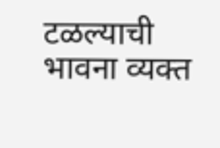टळल्याची भावना व्यक्त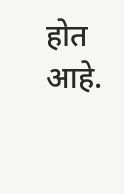होत आहे.